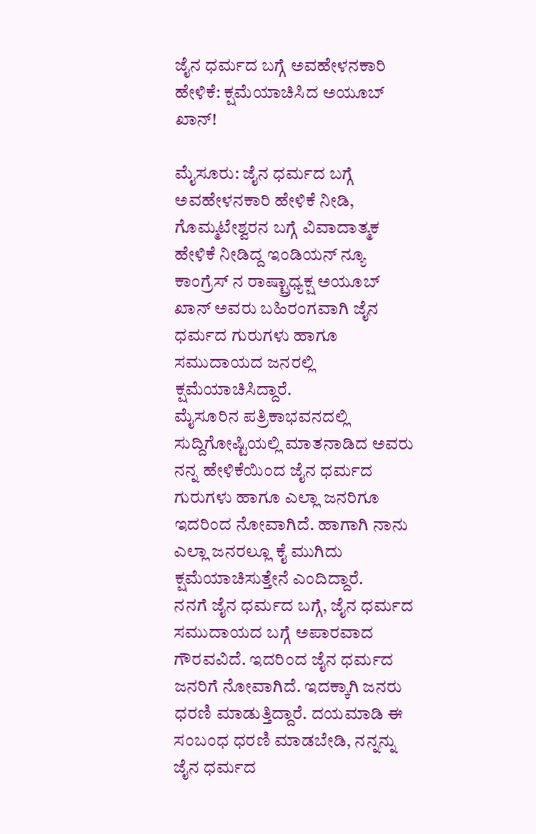ಜೈನ ಧರ್ಮದ ಬಗ್ಗೆ ಅವಹೇಳನಕಾರಿ ಹೇಳಿಕೆ: ಕ್ಷಮೆಯಾಚಿಸಿದ ಅಯೂಬ್ ಖಾನ್!

ಮೈಸೂರು: ಜೈನ ಧರ್ಮದ ಬಗ್ಗೆ ಅವಹೇಳನಕಾರಿ ಹೇಳಿಕೆ ನೀಡಿ, ಗೊಮ್ಮಟೇಶ್ವರನ ಬಗ್ಗೆ ವಿವಾದಾತ್ಮಕ ಹೇಳಿಕೆ ನೀಡಿದ್ದ ಇಂಡಿಯನ್ ನ್ಯೂ ಕಾಂಗ್ರೆಸ್ ನ ರಾಷ್ಟ್ರಾಧ್ಯಕ್ಷ ಅಯೂಬ್ ಖಾನ್ ಅವರು ಬಹಿರಂಗವಾಗಿ ಜೈನ ಧರ್ಮದ ಗುರುಗಳು ಹಾಗೂ ಸಮುದಾಯದ ಜನರಲ್ಲಿ ಕ್ಷಮೆಯಾಚಿಸಿದ್ದಾರೆ.
ಮೈಸೂರಿನ ಪತ್ರಿಕಾಭವನದಲ್ಲಿ ಸುದ್ದಿಗೋಷ್ಟಿಯಲ್ಲಿ ಮಾತನಾಡಿದ ಅವರು ನನ್ನ ಹೇಳಿಕೆಯಿಂದ ಜೈನ ಧರ್ಮದ ಗುರುಗಳು ಹಾಗೂ ಎಲ್ಲಾ ಜನರಿಗೂ ಇದರಿಂದ ನೋವಾಗಿದೆ. ಹಾಗಾಗಿ ನಾನು ಎಲ್ಲಾ ಜನರಲ್ಲೂ ಕೈ ಮುಗಿದು ಕ್ಷಮೆಯಾಚಿಸುತ್ತೇನೆ ಎಂದಿದ್ದಾರೆ.
ನನಗೆ ಜೈನ ಧರ್ಮದ ಬಗ್ಗೆ, ಜೈನ ಧರ್ಮದ ಸಮುದಾಯದ ಬಗ್ಗೆ ಅಪಾರವಾದ ಗೌರವವಿದೆ. ಇದರಿಂದ ಜೈನ ಧರ್ಮದ ಜನರಿಗೆ ನೋವಾಗಿದೆ. ಇದಕ್ಕಾಗಿ ಜನರು ಧರಣಿ ಮಾಡುತ್ತಿದ್ದಾರೆ. ದಯಮಾಡಿ ಈ ಸಂಬಂಧ ಧರಣಿ ಮಾಡಬೇಡಿ, ನನ್ನನ್ನು ಜೈನ ಧರ್ಮದ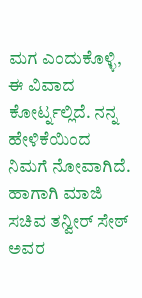ಮಗ ಎಂದುಕೊಳ್ಳಿ, ಈ ವಿವಾದ ಕೋರ್ಟ್ನಲ್ಲಿದೆ. ನನ್ನ ಹೇಳಿಕೆಯಿಂದ ನಿಮಗೆ ನೋವಾಗಿದೆ. ಹಾಗಾಗಿ ಮಾಜಿ ಸಚಿವ ತನ್ವೀರ್ ಸೇಠ್ ಅವರ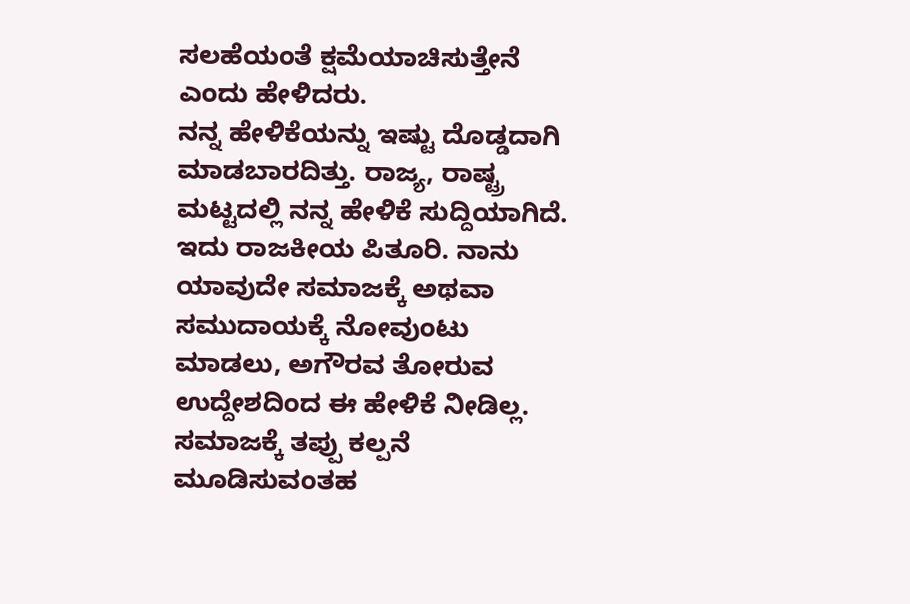ಸಲಹೆಯಂತೆ ಕ್ಷಮೆಯಾಚಿಸುತ್ತೇನೆ ಎಂದು ಹೇಳಿದರು.
ನನ್ನ ಹೇಳಿಕೆಯನ್ನು ಇಷ್ಟು ದೊಡ್ಡದಾಗಿ ಮಾಡಬಾರದಿತ್ತು. ರಾಜ್ಯ, ರಾಷ್ಟ್ರ ಮಟ್ಟದಲ್ಲಿ ನನ್ನ ಹೇಳಿಕೆ ಸುದ್ದಿಯಾಗಿದೆ. ಇದು ರಾಜಕೀಯ ಪಿತೂರಿ. ನಾನು ಯಾವುದೇ ಸಮಾಜಕ್ಕೆ ಅಥವಾ ಸಮುದಾಯಕ್ಕೆ ನೋವುಂಟು ಮಾಡಲು, ಅಗೌರವ ತೋರುವ ಉದ್ದೇಶದಿಂದ ಈ ಹೇಳಿಕೆ ನೀಡಿಲ್ಲ. ಸಮಾಜಕ್ಕೆ ತಪ್ಪು ಕಲ್ಪನೆ ಮೂಡಿಸುವಂತಹ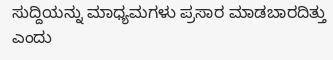ಸುದ್ದಿಯನ್ನು ಮಾಧ್ಯಮಗಳು ಪ್ರಸಾರ ಮಾಡಬಾರದಿತ್ತು ಎಂದು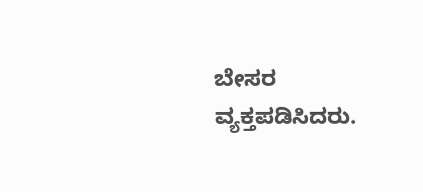ಬೇಸರ ವ್ಯಕ್ತಪಡಿಸಿದರು.